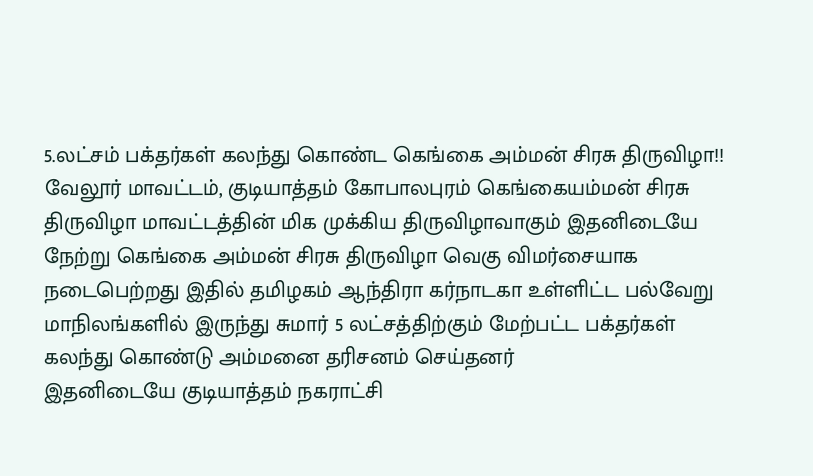5.லட்சம் பக்தர்கள் கலந்து கொண்ட கெங்கை அம்மன் சிரசு திருவிழா!!
வேலூர் மாவட்டம், குடியாத்தம் கோபாலபுரம் கெங்கையம்மன் சிரசு திருவிழா மாவட்டத்தின் மிக முக்கிய திருவிழாவாகும் இதனிடையே நேற்று கெங்கை அம்மன் சிரசு திருவிழா வெகு விமர்சையாக நடைபெற்றது இதில் தமிழகம் ஆந்திரா கர்நாடகா உள்ளிட்ட பல்வேறு மாநிலங்களில் இருந்து சுமார் 5 லட்சத்திற்கும் மேற்பட்ட பக்தர்கள் கலந்து கொண்டு அம்மனை தரிசனம் செய்தனர்
இதனிடையே குடியாத்தம் நகராட்சி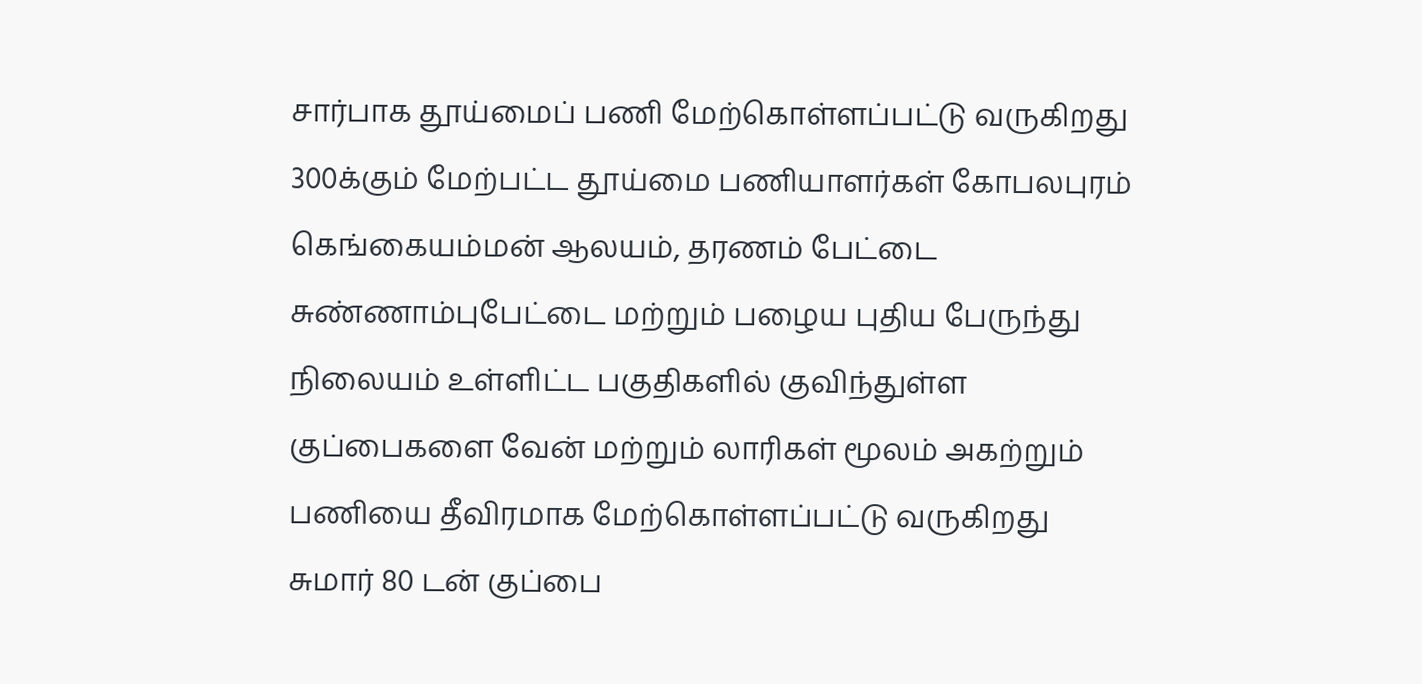சார்பாக தூய்மைப் பணி மேற்கொள்ளப்பட்டு வருகிறது 300க்கும் மேற்பட்ட தூய்மை பணியாளர்கள் கோபலபுரம் கெங்கையம்மன் ஆலயம், தரணம் பேட்டை சுண்ணாம்புபேட்டை மற்றும் பழைய புதிய பேருந்து நிலையம் உள்ளிட்ட பகுதிகளில் குவிந்துள்ள குப்பைகளை வேன் மற்றும் லாரிகள் மூலம் அகற்றும் பணியை தீவிரமாக மேற்கொள்ளப்பட்டு வருகிறது சுமார் 80 டன் குப்பை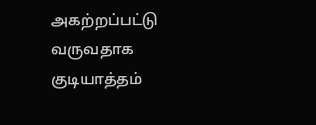அகற்றப்பட்டு வருவதாக குடியாத்தம்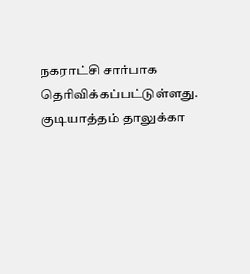நகராட்சி சார்பாக தெரிவிக்கப்பட்டுள்ளது.
குடியாத்தம் தாலுக்கா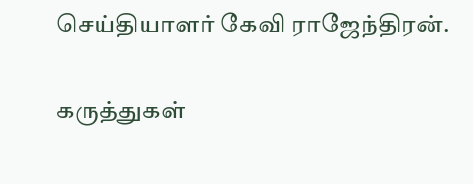செய்தியாளர் கேவி ராஜேந்திரன்.

கருத்துகள்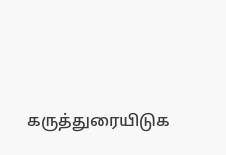கருத்துரையிடுக